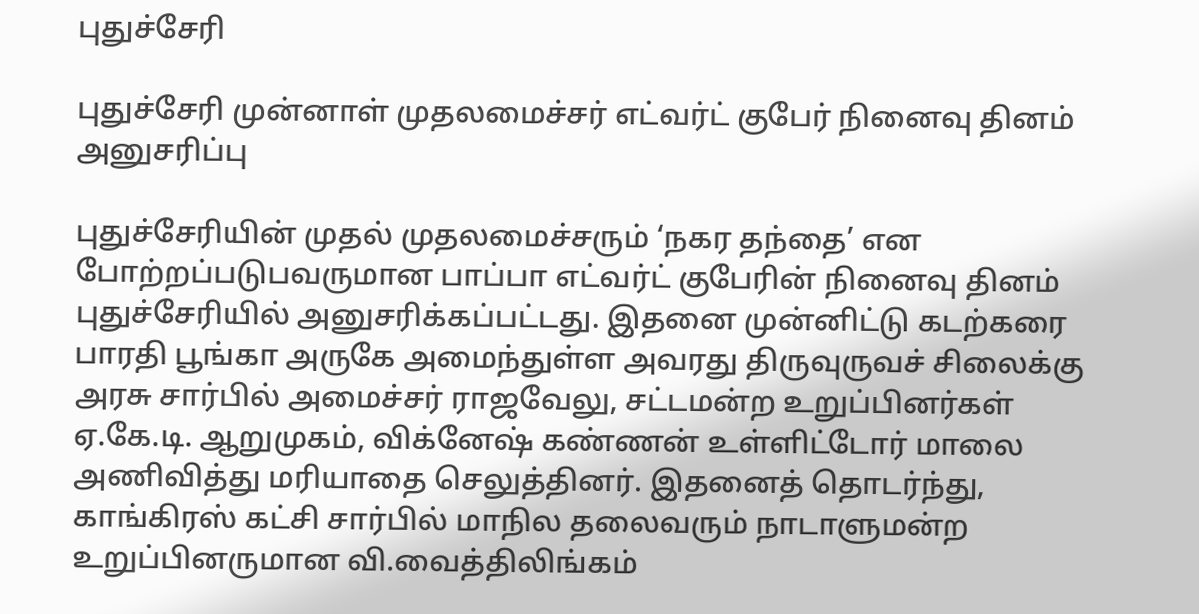புதுச்சேரி

புதுச்சேரி முன்னாள் முதலமைச்சர் எட்வர்ட் குபேர் நினைவு தினம் அனுசரிப்பு

புதுச்சேரியின் முதல் முதலமைச்சரும் ‘நகர தந்தை’ என போற்றப்படுபவருமான பாப்பா எட்வர்ட் குபேரின் நினைவு தினம் புதுச்சேரியில் அனுசரிக்கப்பட்டது. இதனை முன்னிட்டு கடற்கரை பாரதி பூங்கா அருகே அமைந்துள்ள அவரது திருவுருவச் சிலைக்கு அரசு சார்பில் அமைச்சர் ராஜவேலு, சட்டமன்ற உறுப்பினர்கள் ஏ.கே.டி. ஆறுமுகம், விக்னேஷ் கண்ணன் உள்ளிட்டோர் மாலை அணிவித்து மரியாதை செலுத்தினர். இதனைத் தொடர்ந்து, காங்கிரஸ் கட்சி சார்பில் மாநில தலைவரும் நாடாளுமன்ற உறுப்பினருமான வி.வைத்திலிங்கம்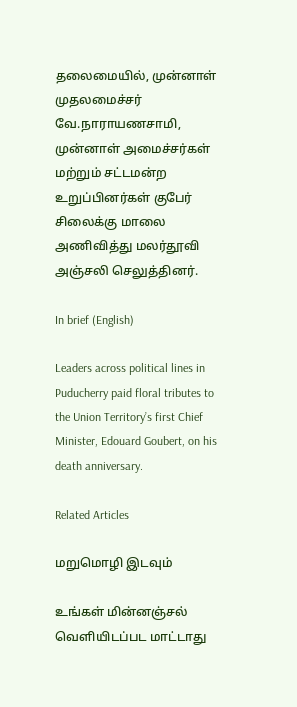தலைமையில், முன்னாள் முதலமைச்சர் வே.நாராயணசாமி, முன்னாள் அமைச்சர்கள் மற்றும் சட்டமன்ற உறுப்பினர்கள் குபேர் சிலைக்கு மாலை அணிவித்து மலர்தூவி அஞ்சலி செலுத்தினர்.

In brief (English)

Leaders across political lines in Puducherry paid floral tributes to the Union Territory’s first Chief Minister, Edouard Goubert, on his death anniversary.

Related Articles

மறுமொழி இடவும்

உங்கள் மின்னஞ்சல் வெளியிடப்பட மாட்டாது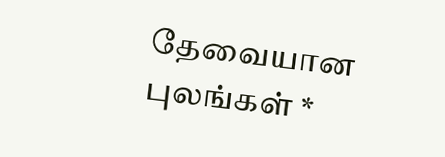தேவையான புலங்கள் *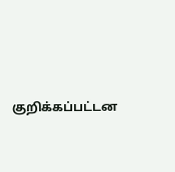குறிக்கப்பட்டன